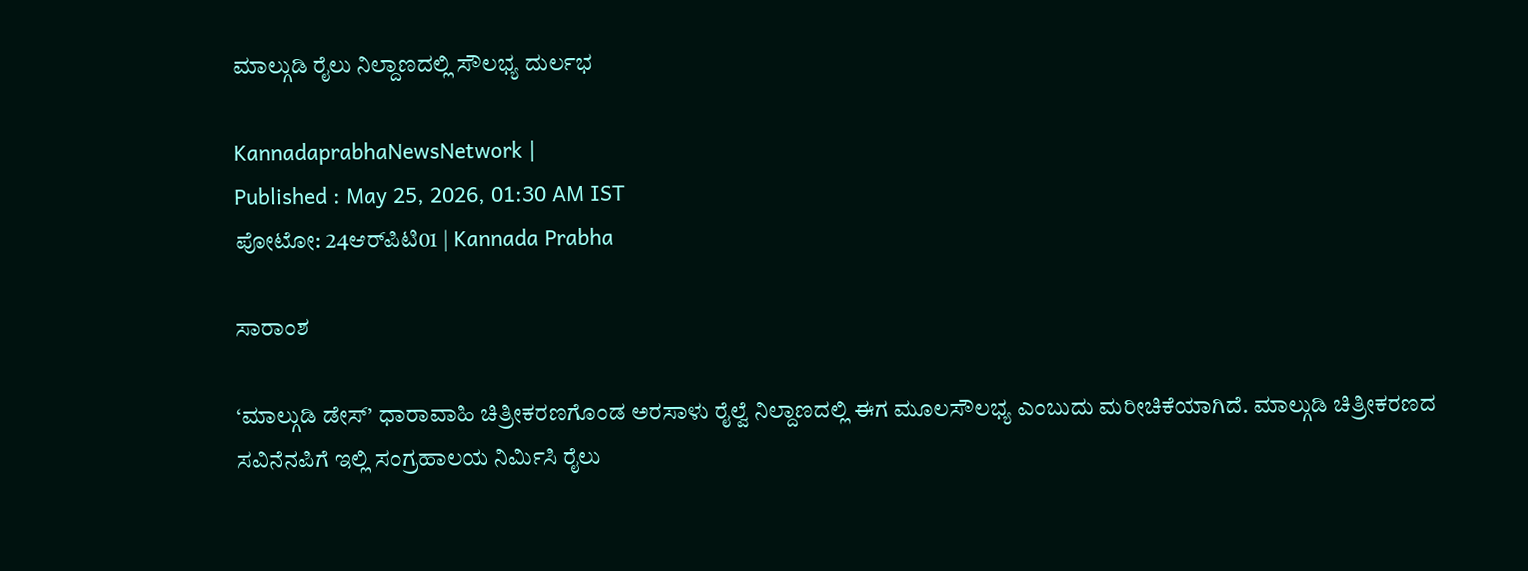ಮಾಲ್ಗುಡಿ ರೈಲು ನಿಲ್ದಾಣದಲ್ಲಿ ಸೌಲಭ್ಯ ದುರ್ಲಭ

KannadaprabhaNewsNetwork |
Published : May 25, 2026, 01:30 AM IST
ಪೋಟೋ: 24ಆರ್‌ಪಿಟಿ01 | Kannada Prabha

ಸಾರಾಂಶ

‘ಮಾಲ್ಗುಡಿ ಡೇಸ್’ ಧಾರಾವಾಹಿ ಚಿತ್ರೀಕರಣಗೊಂಡ ಅರಸಾಳು ರೈಲ್ವೆ ನಿಲ್ದಾಣದಲ್ಲಿ ಈಗ ಮೂಲಸೌಲಭ್ಯ ಎಂಬುದು ಮರೀಚಿಕೆಯಾಗಿದೆ. ಮಾಲ್ಗುಡಿ ಚಿತ್ರೀಕರಣದ ಸವಿನೆನಪಿಗೆ ಇಲ್ಲಿ ಸಂಗ್ರಹಾಲಯ ನಿರ್ಮಿಸಿ ರೈಲು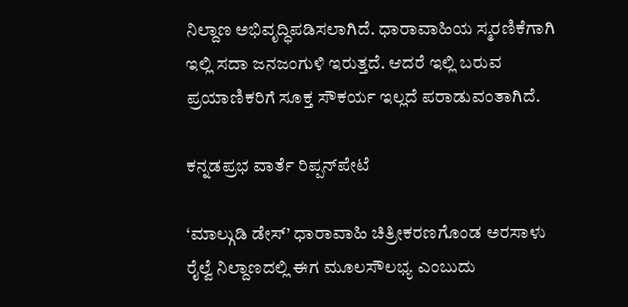ನಿಲ್ದಾಣ ಅಭಿವೃದ್ಧಿಪಡಿಸಲಾಗಿದೆ. ಧಾರಾವಾಹಿಯ ಸ್ಮರಣಿಕೆಗಾಗಿ ಇಲ್ಲಿ ಸದಾ ಜನಜಂಗುಳಿ ಇರುತ್ತದೆ. ಆದರೆ ಇಲ್ಲಿ ಬರುವ ಪ್ರಯಾಣಿಕರಿಗೆ ಸೂಕ್ತ ಸೌಕರ್ಯ ಇಲ್ಲದೆ ಪರಾಡುವಂತಾಗಿದೆ.

ಕನ್ನಡಪ್ರಭ ವಾರ್ತೆ ರಿಪ್ಪನ್‍ಪೇಟೆ

‘ಮಾಲ್ಗುಡಿ ಡೇಸ್’ ಧಾರಾವಾಹಿ ಚಿತ್ರೀಕರಣಗೊಂಡ ಅರಸಾಳು ರೈಲ್ವೆ ನಿಲ್ದಾಣದಲ್ಲಿ ಈಗ ಮೂಲಸೌಲಭ್ಯ ಎಂಬುದು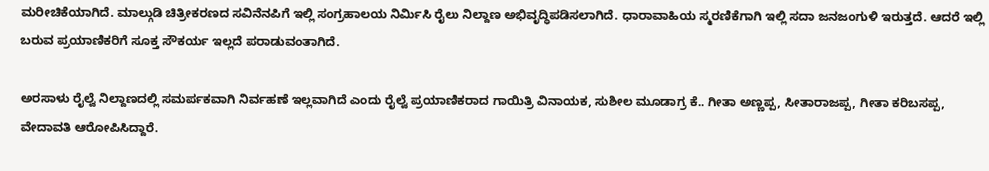ಮರೀಚಿಕೆಯಾಗಿದೆ. ಮಾಲ್ಗುಡಿ ಚಿತ್ರೀಕರಣದ ಸವಿನೆನಪಿಗೆ ಇಲ್ಲಿ ಸಂಗ್ರಹಾಲಯ ನಿರ್ಮಿಸಿ ರೈಲು ನಿಲ್ದಾಣ ಅಭಿವೃದ್ಧಿಪಡಿಸಲಾಗಿದೆ. ಧಾರಾವಾಹಿಯ ಸ್ಮರಣಿಕೆಗಾಗಿ ಇಲ್ಲಿ ಸದಾ ಜನಜಂಗುಳಿ ಇರುತ್ತದೆ. ಆದರೆ ಇಲ್ಲಿ ಬರುವ ಪ್ರಯಾಣಿಕರಿಗೆ ಸೂಕ್ತ ಸೌಕರ್ಯ ಇಲ್ಲದೆ ಪರಾಡುವಂತಾಗಿದೆ.

ಅರಸಾಳು ರೈಲ್ವೆ ನಿಲ್ದಾಣದಲ್ಲಿ ಸಮರ್ಪಕವಾಗಿ ನಿರ್ವಹಣೆ ಇಲ್ಲವಾಗಿದೆ ಎಂದು ರೈಲ್ವೆ ಪ್ರಯಾಣಿಕರಾದ ಗಾಯಿತ್ರಿ ವಿನಾಯಕ, ಸುಶೀಲ ಮೂಡಾಗ್ರ ಕೆ.. ಗೀತಾ ಅಣ್ಣಪ್ಪ, ಸೀತಾರಾಜಪ್ಪ, ಗೀತಾ ಕರಿಬಸಪ್ಪ, ವೇದಾವತಿ ಆರೋಪಿಸಿದ್ದಾರೆ.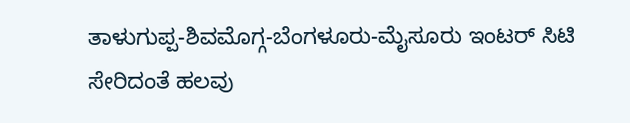ತಾಳುಗುಪ್ಪ-ಶಿವಮೊಗ್ಗ-ಬೆಂಗಳೂರು-ಮೈಸೂರು ಇಂಟರ್ ಸಿಟಿ ಸೇರಿದಂತೆ ಹಲವು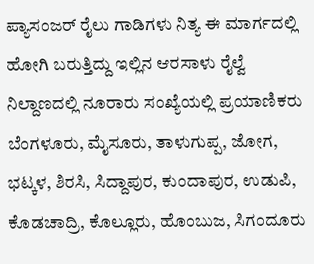ಪ್ಯಾಸಂಜರ್ ರೈಲು ಗಾಡಿಗಳು ನಿತ್ಯ ಈ ಮಾರ್ಗದಲ್ಲಿ ಹೋಗಿ ಬರುತ್ತಿದ್ದು ಇಲ್ಲಿನ ಆರಸಾಳು ರೈಲ್ವೆ ನಿಲ್ದಾಣದಲ್ಲಿ ನೂರಾರು ಸಂಖ್ಯೆಯಲ್ಲಿ ಪ್ರಯಾಣಿಕರು ಬೆಂಗಳೂರು, ಮೈಸೂರು, ತಾಳುಗುಪ್ಪ, ಜೋಗ, ಭಟ್ಕಳ, ಶಿರಸಿ, ಸಿದ್ದಾಪುರ, ಕುಂದಾಪುರ, ಉಡುಪಿ, ಕೊಡಚಾದ್ರಿ, ಕೊಲ್ಲೂರು, ಹೊಂಬುಜ, ಸಿಗಂದೂರು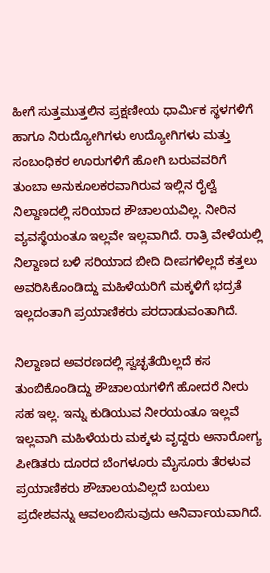ಹೀಗೆ ಸುತ್ತಮುತ್ತಲಿನ ಪ್ರಕ್ಷಣೀಯ ಧಾರ್ಮಿಕ ಸ್ಥಳಗಳಿಗೆ ಹಾಗೂ ನಿರುದ್ಯೋಗಿಗಳು ಉದ್ಯೋಗಿಗಳು ಮತ್ತು ಸಂಬಂಧಿಕರ ಊರುಗಳಿಗೆ ಹೋಗಿ ಬರುವವರಿಗೆ ತುಂಬಾ ಅನುಕೂಲಕರವಾಗಿರುವ ಇಲ್ಲಿನ ರೈಲ್ವೆ ನಿಲ್ದಾಣದಲ್ಲಿ ಸರಿಯಾದ ಶೌಚಾಲಯವಿಲ್ಲ. ನೀರಿನ ವ್ಯವಸ್ಥೆಯಂತೂ ಇಲ್ಲವೇ ಇಲ್ಲವಾಗಿದೆ. ರಾತ್ರಿ ವೇಳೆಯಲ್ಲಿ ನಿಲ್ದಾಣದ ಬಳಿ ಸರಿಯಾದ ಬೀದಿ ದೀಪಗಳಿಲ್ಲದೆ ಕತ್ತಲು ಅವರಿಸಿಕೊಂಡಿದ್ದು ಮಹಿಳೆಯರಿಗೆ ಮಕ್ಕಳಿಗೆ ಭದ್ರತೆ ಇಲ್ಲದಂತಾಗಿ ಪ್ರಯಾಣಿಕರು ಪರದಾಡುವಂತಾಗಿದೆ.

ನಿಲ್ದಾಣದ ಅವರಣದಲ್ಲಿ ಸ್ವಚ್ಛತೆಯಿಲ್ಲದೆ ಕಸ ತುಂಬಿಕೊಂಡಿದ್ದು ಶೌಚಾಲಯಗಳಿಗೆ ಹೋದರೆ ನೀರು ಸಹ ಇಲ್ಲ. ಇನ್ನು ಕುಡಿಯುವ ನೀರಯಂತೂ ಇಲ್ಲವೆ ಇಲ್ಲವಾಗಿ ಮಹಿಳೆಯರು ಮಕ್ಕಳು ವೃದ್ದರು ಅನಾರೋಗ್ಯ ಪೀಡಿತರು ದೂರದ ಬೆಂಗಳೂರು ಮೈಸೂರು ತೆರಳುವ ಪ್ರಯಾಣಿಕರು ಶೌಚಾಲಯವಿಲ್ಲದೆ ಬಯಲು ಪ್ರದೇಶವನ್ನು ಆವಲಂಬಿಸುವುದು ಆನಿರ್ವಾಯವಾಗಿದೆ.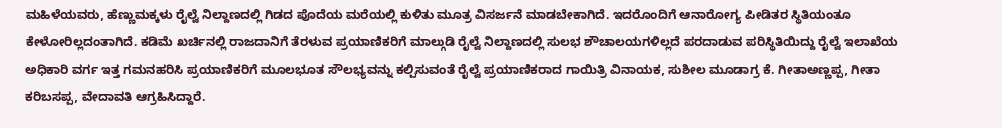ಮಹಿಳೆಯವರು, ಹೆಣ್ಣುಮಕ್ಕಳು ರೈಲ್ವೆ ನಿಲ್ದಾಣದಲ್ಲಿ ಗಿಡದ ಪೊದೆಯ ಮರೆಯಲ್ಲಿ ಕುಳಿತು ಮೂತ್ರ ವಿಸರ್ಜನೆ ಮಾಡಬೇಕಾಗಿದೆ. ಇದರೊಂದಿಗೆ ಆನಾರೋಗ್ಯ ಪೀಡಿತರ ಸ್ಥಿತಿಯಂತೂ ಕೇಳೋರಿಲ್ಲದಂತಾಗಿದೆ. ಕಡಿಮೆ ಖರ್ಚಿನಲ್ಲಿ ರಾಜದಾನಿಗೆ ತೆರಳುವ ಪ್ರಯಾಣಿಕರಿಗೆ ಮಾಲ್ಗುಡಿ ರೈಲ್ವೆ ನಿಲ್ದಾಣದಲ್ಲಿ ಸುಲಭ ಶೌಚಾಲಯಗಳಿಲ್ಲದೆ ಪರದಾಡುವ ಪರಿಸ್ಥಿತಿಯಿದ್ದು ರೈಲ್ವೆ ಇಲಾಖೆಯ ಅಧಿಕಾರಿ ವರ್ಗ ಇತ್ತ ಗಮನಹರಿಸಿ ಪ್ರಯಾಣಿಕರಿಗೆ ಮೂಲಭೂತ ಸೌಲಭ್ಯವನ್ನು ಕಲ್ಪಿಸುವಂತೆ ರೈಲ್ವೆ ಪ್ರಯಾಣಿಕರಾದ ಗಾಯಿತ್ರಿ ವಿನಾಯಕ, ಸುಶೀಲ ಮೂಡಾಗ್ರ ಕೆ. ಗೀತಾಅಣ್ಣಪ್ಪ, ಗೀತಾ ಕರಿಬಸಪ್ಪ, ವೇದಾವತಿ ಆಗ್ರಹಿಸಿದ್ದಾರೆ.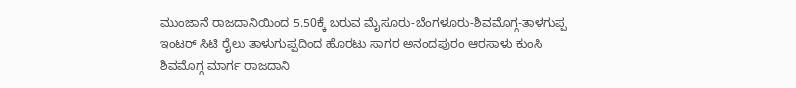ಮುಂಜಾನೆ ರಾಜದಾನಿಯಿಂದ 5.50ಕ್ಕೆ ಬರುವ ಮೈಸೂರು-ಬೆಂಗಳೂರು-ಶಿವಮೊಗ್ಗ-ತಾಳಗುಪ್ಪ ಇಂಟರ್ ಸಿಟಿ ರೈಲು ತಾಳುಗುಪ್ಪದಿಂದ ಹೊರಟು ಸಾಗರ ಅನಂದಪುರಂ ಆರಸಾಳು ಕುಂಸಿ ಶಿವಮೊಗ್ಗ ಮಾರ್ಗ ರಾಜದಾನಿ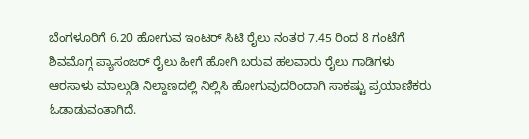ಬೆಂಗಳೂರಿಗೆ 6.20 ಹೋಗುವ ಇಂಟರ್ ಸಿಟಿ ರೈಲು ನಂತರ 7.45 ರಿಂದ 8 ಗಂಟೆಗೆ ಶಿವಮೊಗ್ಗ ಪ್ಯಾಸಂಜರ್ ರೈಲು ಹೀಗೆ ಹೋಗಿ ಬರುವ ಹಲವಾರು ರೈಲು ಗಾಡಿಗಳು ಆರಸಾಳು ಮಾಲ್ಗುಡಿ ನಿಲ್ದಾಣದಲ್ಲಿ ನಿಲ್ಲಿಸಿ ಹೋಗುವುದರಿಂದಾಗಿ ಸಾಕಷ್ಟು ಪ್ರಯಾಣಿಕರು ಓಡಾಡುವಂತಾಗಿದೆ.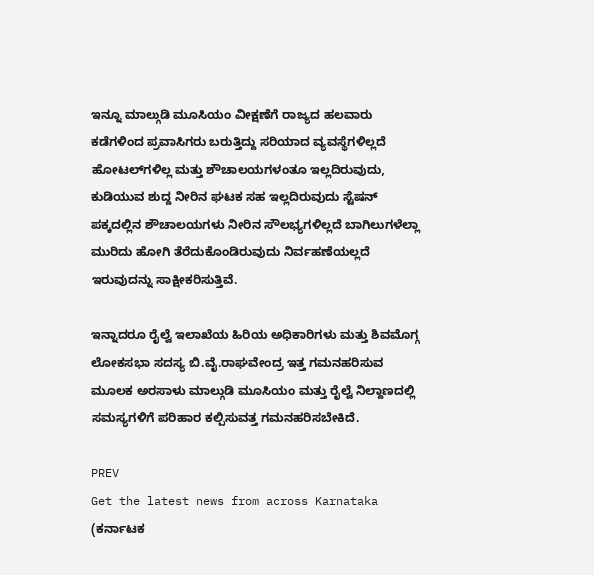ಇನ್ನೂ ಮಾಲ್ಗುಡಿ ಮೂಸಿಯಂ ವೀಕ್ಷಣೆಗೆ ರಾಜ್ಯದ ಹಲವಾರು ಕಡೆಗಳಿಂದ ಪ್ರವಾಸಿಗರು ಬರುತ್ತಿದ್ದು ಸರಿಯಾದ ವ್ಯವಸ್ಥೆಗಳಿಲ್ಲದೆ ಹೋಟಲ್‍ಗಳಿಲ್ಲ ಮತ್ತು ಶೌಚಾಲಯಗಳಂತೂ ಇಲ್ಲದಿರುವುದು, ಕುಡಿಯುವ ಶುದ್ದ ನೀರಿನ ಘಟಕ ಸಹ ಇಲ್ಲದಿರುವುದು ಸ್ಟೆಷನ್ ಪಕ್ಕದಲ್ಲಿನ ಶೌಚಾಲಯಗಳು ನೀರಿನ ಸೌಲಭ್ಯಗಳಿಲ್ಲದೆ ಬಾಗಿಲುಗಳೆಲ್ಲಾ ಮುರಿದು ಹೋಗಿ ತೆರೆದುಕೊಂಡಿರುವುದು ನಿರ್ವಹಣೆಯಲ್ಲದೆ ಇರುವುದನ್ನು ಸಾಕ್ಷೀಕರಿಸುತ್ತಿವೆ.

ಇನ್ನಾದರೂ ರೈಲ್ವೆ ಇಲಾಖೆಯ ಹಿರಿಯ ಅಧಿಕಾರಿಗಳು ಮತ್ತು ಶಿವಮೊಗ್ಗ ಲೋಕಸಭಾ ಸದಸ್ಯ ಬಿ.ವೈ.ರಾಘವೇಂದ್ರ ಇತ್ತ ಗಮನಹರಿಸುವ ಮೂಲಕ ಅರಸಾಳು ಮಾಲ್ಗುಡಿ ಮೂಸಿಯಂ ಮತ್ತು ರೈಲ್ವೆ ನಿಲ್ದಾಣದಲ್ಲಿ ಸಮಸ್ಯಗಳಿಗೆ ಪರಿಹಾರ ಕಲ್ಪಿಸುವತ್ತ ಗಮನಹರಿಸಬೇಕಿದೆ.

PREV
Get the latest news from across Karnataka (ಕರ್ನಾಟಕ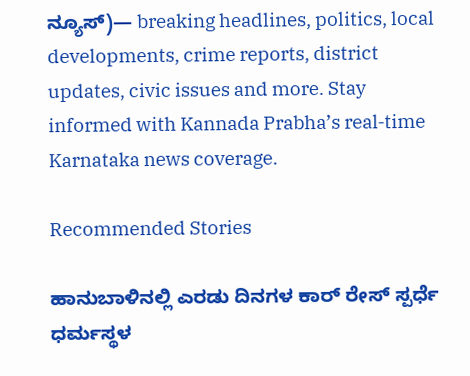ನ್ಯೂಸ್)— breaking headlines, politics, local developments, crime reports, district updates, civic issues and more. Stay informed with Kannada Prabha’s real‑time Karnataka news coverage.

Recommended Stories

ಹಾನುಬಾಳಿನಲ್ಲಿ ಎರಡು ದಿನಗಳ ಕಾರ್‌ ರೇಸ್ ಸ್ಪರ್ಧೆ
ಧರ್ಮಸ್ಥಳ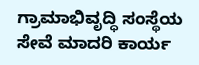ಗ್ರಾಮಾಭಿವೃದ್ಧಿ ಸಂಸ್ಥೆಯ ಸೇವೆ ಮಾದರಿ ಕಾರ್ಯ